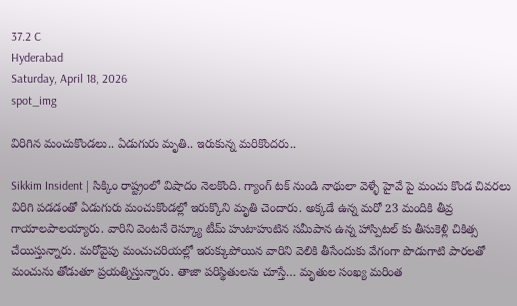37.2 C
Hyderabad
Saturday, April 18, 2026
spot_img

విరిగిన మంచుకొండలు.. ఏడుగురు మృతి.. ఇరుకున్న మరికొందరు..

Sikkim Insident | సిక్కిం రాష్ట్రంలో విషాదం నెలకొంది. గ్యాంగ్ టక్ నుండి నాథులా వెళ్ళే హైవే పై మంచు కొండ చివరలు విరిగి పడడంతో ఏడుగురు మంచుకొండల్లో ఇరుక్కొని మృతి చెందారు. అక్కడే ఉన్న మరో 23 మందికి తీవ్ర గాయాలపాలయ్యారు. వారిని వెంటనే రెస్క్యూ టీమ్ హుటాహుటిన సమీపాన ఉన్న హాస్పిటల్ కు తీసుకెళ్లి చికిత్స చేయిస్తున్నారు. మరోవైపు మంచుచరియల్లో ఇరుక్కుపోయిన వారిని వెలికి తీసేందుకు వేగంగా పొడుగాటి పారలతో మంచును తోడుతూ ప్రయత్నిస్తున్నారు. తాజా పరిస్థితులను చూస్తే… మృతుల సంఖ్య మరింత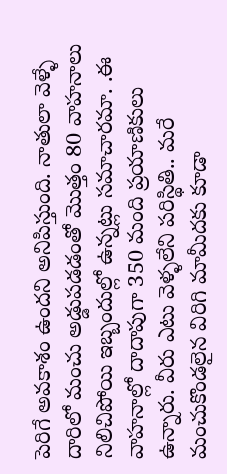పెరిగే అవకాశం ఉందని అనిపిస్తుంది. నాతులా వెళ్ళే దారిలో మంచు అడ్డుపడడంతో మొత్తం 80 వాహనాలు నిలిచిపోయి ఇబ్బందుల్లో ఉన్నట్లు సమాచారమా. .ఈ వాహనాల్లో దాదాపుగా 350 మంది ప్రయాణికులు ఉన్నారు. వీరు ఎటు వెళ్ళలేని పరిస్థితి.. మరే మంచుకొండలైన విరిగి మామీదకు కూడా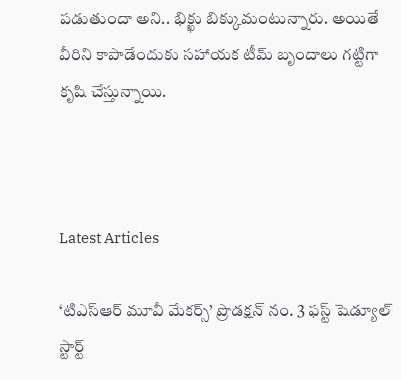పడుతుందా అని.. భిక్ఖు బిక్కుమంటున్నారు. అయితే వీరిని కాపాడేందుకు సహాయక టీమ్ బృందాలు గట్టిగా కృషి చేస్తున్నాయి.



Latest Articles

‘టిఎస్ఆర్ మూవీ మేకర్స్’ ప్రొడక్షన్ నం. 3 ఫస్ట్ షెడ్యూల్ స్టార్ట్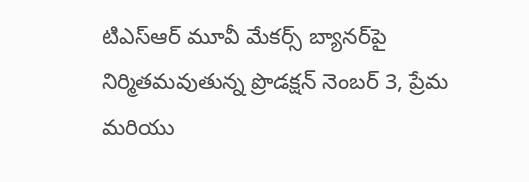టిఎస్ఆర్ మూవీ మేకర్స్ బ్యానర్‌పై నిర్మితమవుతున్న ప్రొడక్షన్ నెంబర్ 3, ప్రేమ మరియు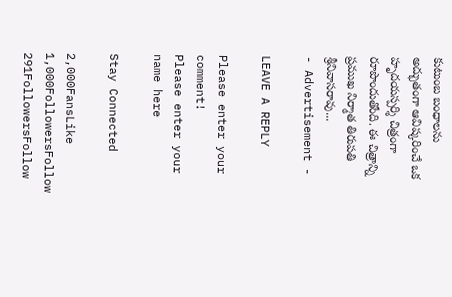కుటుంబ బంధాలను అద్భుతంగా ఆవిష్కరించే ఒక హృదయస్పర్శి చిత్రంగా రూపొందుతోంది. ఈ చిత్రాన్ని ప్రముఖ నిర్మాత తిరుపతి శ్రీనివాసరావు...
- Advertisement -

LEAVE A REPLY

Please enter your comment!
Please enter your name here

Stay Connected

2,000FansLike
1,000FollowersFollow
291FollowersFollow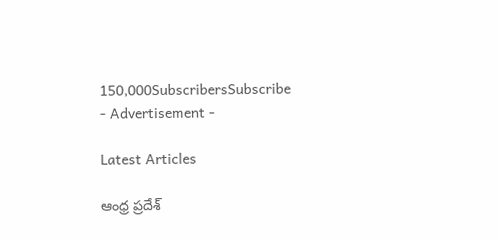150,000SubscribersSubscribe
- Advertisement -

Latest Articles

ఆంధ్ర ప్రదేశ్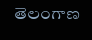తెలంగాణ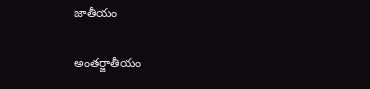జాతీయం

అంతర్జాతీయం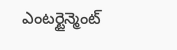ఎంటర్టైన్మెంట్